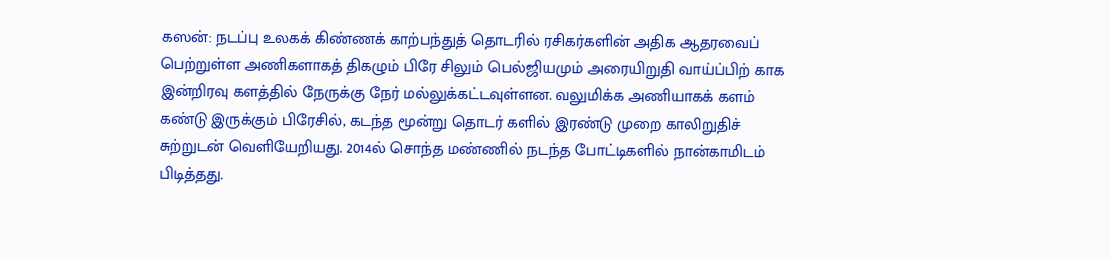கஸன்: நடப்பு உலகக் கிண்ணக் காற்பந்துத் தொடரில் ரசிகர்களின் அதிக ஆதரவைப் பெற்றுள்ள அணிகளாகத் திகழும் பிரே சிலும் பெல்ஜியமும் அரையிறுதி வாய்ப்பிற் காக இன்றிரவு களத்தில் நேருக்கு நேர் மல்லுக்கட்டவுள்ளன. வலுமிக்க அணியாகக் களம் கண்டு இருக்கும் பிரேசில், கடந்த மூன்று தொடர் களில் இரண்டு முறை காலிறுதிச் சுற்றுடன் வெளியேறியது. 2014ல் சொந்த மண்ணில் நடந்த போட்டிகளில் நான்காமிடம் பிடித்தது.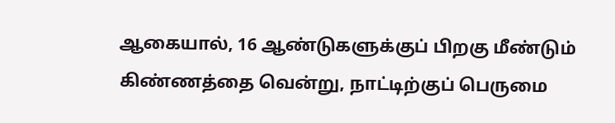ஆகையால், 16 ஆண்டுகளுக்குப் பிறகு மீண்டும் கிண்ணத்தை வென்று, நாட்டிற்குப் பெருமை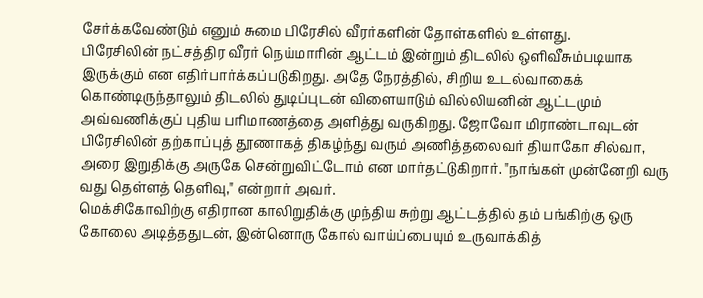சேர்க்கவேண்டும் எனும் சுமை பிரேசில் வீரர்களின் தோள்களில் உள்ளது.
பிரேசிலின் நட்சத்திர வீரர் நெய்மாரின் ஆட்டம் இன்றும் திடலில் ஒளிவீசும்படியாக இருக்கும் என எதிர்பார்க்கப்படுகிறது. அதே நேரத்தில், சிறிய உடல்வாகைக் கொண்டிருந்தாலும் திடலில் துடிப்புடன் விளையாடும் வில்லியனின் ஆட்டமும் அவ்வணிக்குப் புதிய பரிமாணத்தை அளித்து வருகிறது. ஜோவோ மிராண்டாவுடன் பிரேசிலின் தற்காப்புத் தூணாகத் திகழ்ந்து வரும் அணித்தலைவர் தியாகோ சில்வா, அரை இறுதிக்கு அருகே சென்றுவிட்டோம் என மார்தட்டுகிறார். "நாங்கள் முன்னேறி வரு வது தெள்ளத் தெளிவு," என்றார் அவர்.
மெக்சிகோவிற்கு எதிரான காலிறுதிக்கு முந்திய சுற்று ஆட்டத்தில் தம் பங்கிற்கு ஒரு கோலை அடித்ததுடன், இன்னொரு கோல் வாய்ப்பையும் உருவாக்கித்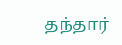தந்தார்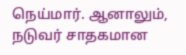நெய்மார். ஆனாலும், நடுவர் சாதகமான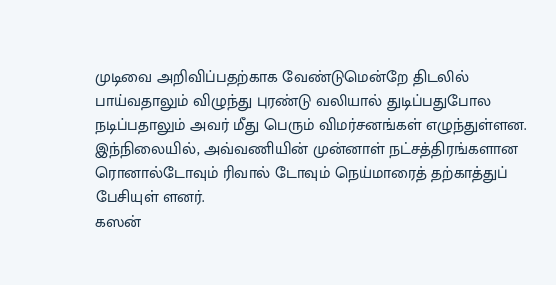முடிவை அறிவிப்பதற்காக வேண்டுமென்றே திடலில் பாய்வதாலும் விழுந்து புரண்டு வலியால் துடிப்பதுபோல நடிப்பதாலும் அவர் மீது பெரும் விமர்சனங்கள் எழுந்துள்ளன. இந்நிலையில், அவ்வணியின் முன்னாள் நட்சத்திரங்களான ரொனால்டோவும் ரிவால் டோவும் நெய்மாரைத் தற்காத்துப் பேசியுள் ளனர்.
கஸன்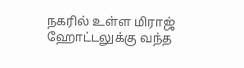நகரில் உள்ள மிராஜ் ஹோட்டலுக்கு வந்த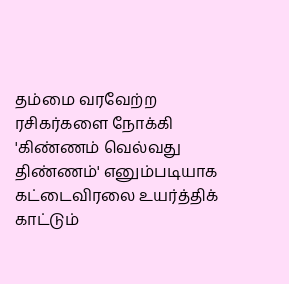தம்மை வரவேற்ற ரசிகர்களை நோக்கி 'கிண்ணம் வெல்வது திண்ணம்' எனும்படியாக கட்டைவிரலை உயர்த்திக் காட்டும்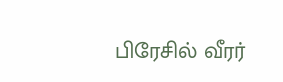பிரேசில் வீரர்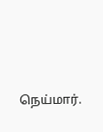நெய்மார்.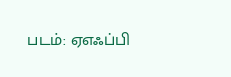படம்: ஏஎஃப்பி